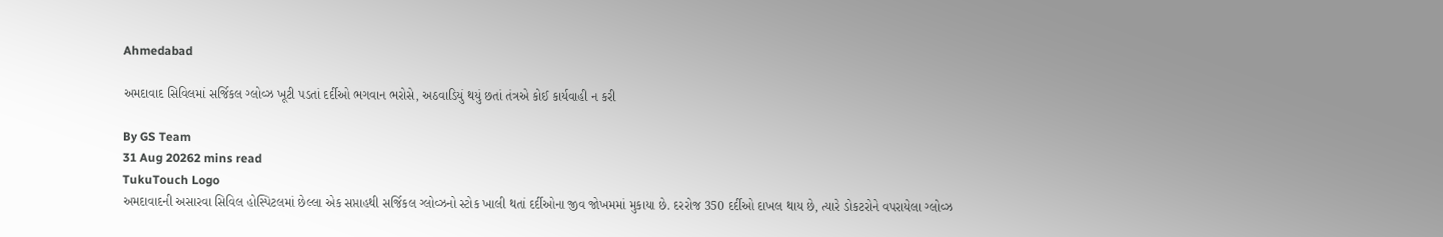Ahmedabad

અમદાવાદ સિવિલમાં સર્જિકલ ગ્લોવ્ઝ ખૂટી પડતાં દર્દીઓ ભગવાન ભરોસે, અઠવાડિયું થયું છતાં તંત્રએ કોઈ કાર્યવાહી ન કરી

By GS Team
31 Aug 20262 mins read
TukuTouch Logo
અમદાવાદની અસારવા સિવિલ હોસ્પિટલમાં છેલ્લા એક સપ્તાહથી સર્જિકલ ગ્લોવ્ઝનો સ્ટોક ખાલી થતાં દર્દીઓના જીવ જોખમમાં મુકાયા છે. દરરોજ 350 દર્દીઓ દાખલ થાય છે, ત્યારે ડોકટરોને વપરાયેલા ગ્લોવ્ઝ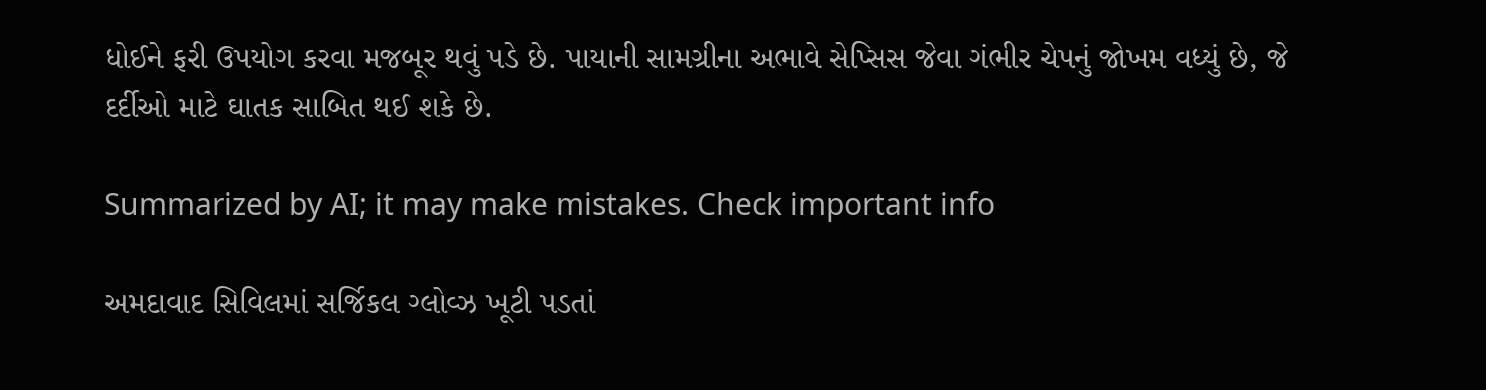ધોઈને ફરી ઉપયોગ કરવા મજબૂર થવું પડે છે. પાયાની સામગ્રીના અભાવે સેપ્સિસ જેવા ગંભીર ચેપનું જોખમ વધ્યું છે, જે દર્દીઓ માટે ઘાતક સાબિત થઈ શકે છે.

Summarized by AI; it may make mistakes. Check important info

અમદાવાદ સિવિલમાં સર્જિકલ ગ્લોવ્ઝ ખૂટી પડતાં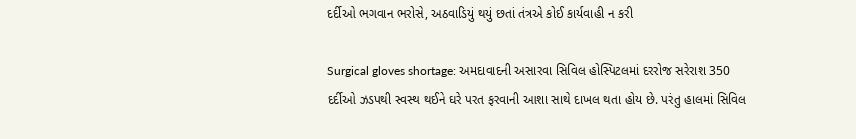દર્દીઓ ભગવાન ભરોસે, અઠવાડિયું થયું છતાં તંત્રએ કોઈ કાર્યવાહી ન કરી

Surgical gloves shortage: અમદાવાદની અસારવા સિવિલ હોસ્પિટલમાં દરરોજ સરેરાશ 350 દર્દીઓ ઝડપથી સ્વસ્થ થઈને ઘરે પરત ફરવાની આશા સાથે દાખલ થતા હોય છે. પરંતુ હાલમાં સિવિલ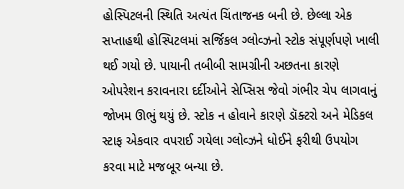હોસ્પિટલની સ્થિતિ અત્યંત ચિંતાજનક બની છે. છેલ્લા એક સપ્તાહથી હોસ્પિટલમાં સર્જિકલ ગ્લોવ્ઝનો સ્ટોક સંપૂર્ણપણે ખાલી થઈ ગયો છે. પાયાની તબીબી સામગ્રીની અછતના કારણે ઓપરેશન કરાવનારા દર્દીઓને સેપ્સિસ જેવો ગંભીર ચેપ લાગવાનું જોખમ ઊભું થયું છે. સ્ટોક ન હોવાને કારણે ડૉક્ટરો અને મેડિકલ સ્ટાફ એકવાર વપરાઈ ગયેલા ગ્લોવ્ઝને ધોઈને ફરીથી ઉપયોગ કરવા માટે મજબૂર બન્યા છે.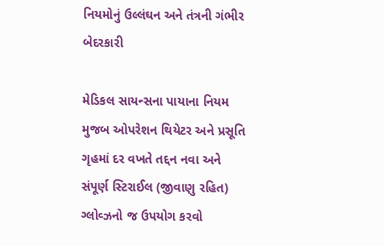નિયમોનું ઉલ્લંઘન અને તંત્રની ગંભીર બેદરકારી

મેડિકલ સાયન્સના પાયાના નિયમ મુજબ ઓપરેશન થિયેટર અને પ્રસૂતિ ગૃહમાં દર વખતે તદ્દન નવા અને સંપૂર્ણ સ્ટિરાઈલ (જીવાણુ રહિત) ગ્લોવ્ઝનો જ ઉપયોગ કરવો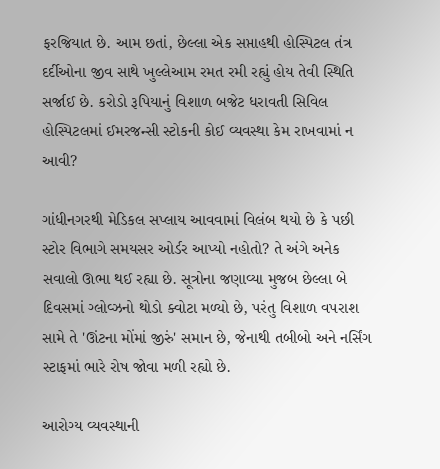ફરજિયાત છે. આમ છતાં, છેલ્લા એક સપ્તાહથી હોસ્પિટલ તંત્ર દર્દીઓના જીવ સાથે ખુલ્લેઆમ રમત રમી રહ્યું હોય તેવી સ્થિતિ સર્જાઈ છે. કરોડો રૂપિયાનું વિશાળ બજેટ ધરાવતી સિવિલ હોસ્પિટલમાં ઈમરજન્સી સ્ટોકની કોઈ વ્યવસ્થા કેમ રાખવામાં ન આવી?

ગાંધીનગરથી મેડિકલ સપ્લાય આવવામાં વિલંબ થયો છે કે પછી સ્ટોર વિભાગે સમયસર ઓર્ડર આપ્યો નહોતો? તે અંગે અનેક સવાલો ઊભા થઈ રહ્યા છે. સૂત્રોના જણાવ્યા મુજબ છેલ્લા બે દિવસમાં ગ્લોવ્ઝનો થોડો ક્વોટા મળ્યો છે, પરંતુ વિશાળ વપરાશ સામે તે 'ઊંટના મોંમાં જીરું' સમાન છે, જેનાથી તબીબો અને નર્સિંગ સ્ટાફમાં ભારે રોષ જોવા મળી રહ્યો છે.

આરોગ્ય વ્યવસ્થાની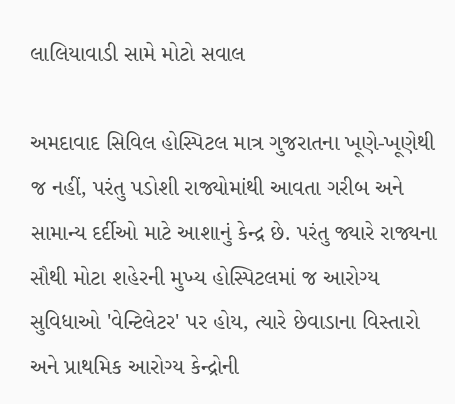લાલિયાવાડી સામે મોટો સવાલ

અમદાવાદ સિવિલ હોસ્પિટલ માત્ર ગુજરાતના ખૂણે-ખૂણેથી જ નહીં, પરંતુ પડોશી રાજ્યોમાંથી આવતા ગરીબ અને સામાન્ય દર્દીઓ માટે આશાનું કેન્દ્ર છે. પરંતુ જ્યારે રાજ્યના સૌથી મોટા શહેરની મુખ્ય હોસ્પિટલમાં જ આરોગ્ય સુવિધાઓ 'વેન્ટિલેટર' પર હોય, ત્યારે છેવાડાના વિસ્તારો અને પ્રાથમિક આરોગ્ય કેન્દ્રોની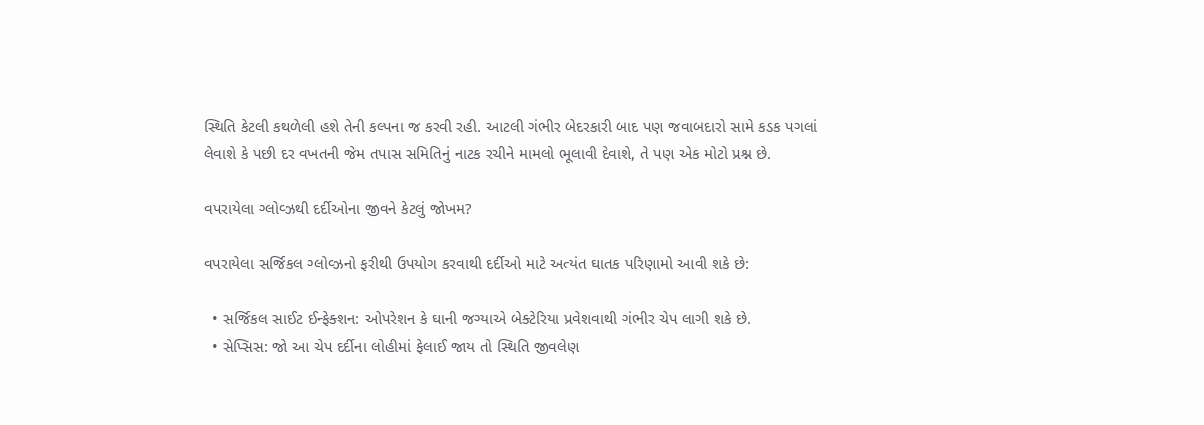સ્થિતિ કેટલી કથળેલી હશે તેની કલ્પના જ કરવી રહી. આટલી ગંભીર બેદરકારી બાદ પણ જવાબદારો સામે કડક પગલાં લેવાશે કે પછી દર વખતની જેમ તપાસ સમિતિનું નાટક રચીને મામલો ભૂલાવી દેવાશે, તે પણ એક મોટો પ્રશ્ન છે.

વપરાયેલા ગ્લોવ્ઝથી દર્દીઓના જીવને કેટલું જોખમ?

વપરાયેલા સર્જિકલ ગ્લોવ્ઝનો ફરીથી ઉપયોગ કરવાથી દર્દીઓ માટે અત્યંત ઘાતક પરિણામો આવી શકે છે:

  • સર્જિકલ સાઈટ ઈન્ફેક્શન: ઓપરેશન કે ઘાની જગ્યાએ બેક્ટેરિયા પ્રવેશવાથી ગંભીર ચેપ લાગી શકે છે.
  • સેપ્સિસ: જો આ ચેપ દર્દીના લોહીમાં ફેલાઈ જાય તો સ્થિતિ જીવલેણ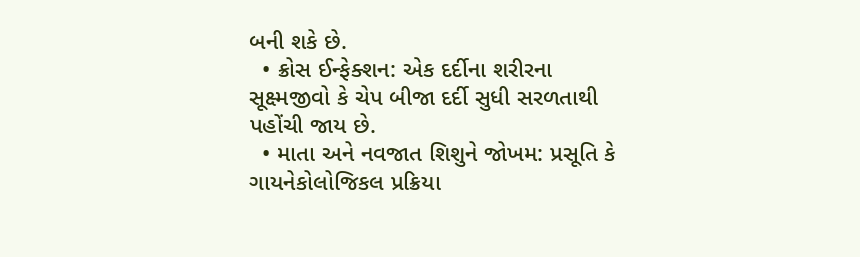બની શકે છે.
  • ક્રોસ ઈન્ફેક્શન: એક દર્દીના શરીરના સૂક્ષ્મજીવો કે ચેપ બીજા દર્દી સુધી સરળતાથી પહોંચી જાય છે.
  • માતા અને નવજાત શિશુને જોખમ: પ્રસૂતિ કે ગાયનેકોલોજિકલ પ્રક્રિયા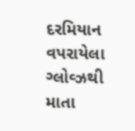દરમિયાન વપરાયેલા ગ્લોવ્ઝથી માતા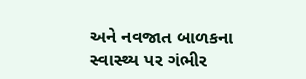અને નવજાત બાળકના સ્વાસ્થ્ય પર ગંભીર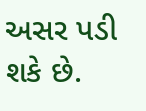અસર પડી શકે છે.